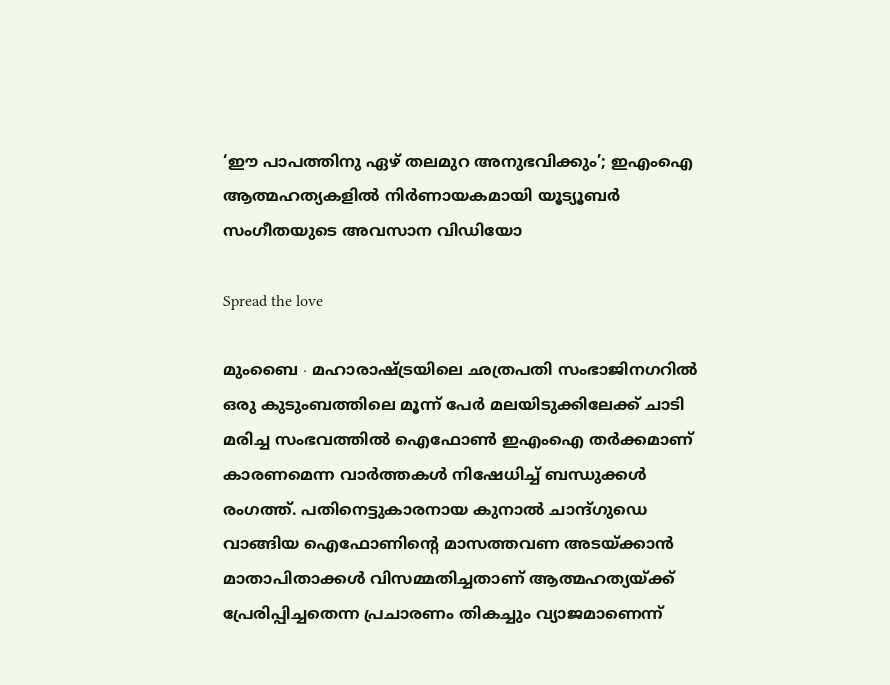‘ഈ പാപത്തിനു ഏഴ് തലമുറ അനുഭവിക്കും’; ഇഎംഐ ആത്മഹത്യകളിൽ നിർണായകമായി യൂട്യൂബർ സംഗീതയുടെ അവസാന വിഡിയോ

Spread the love

മുംബൈ ∙ മഹാരാഷ്ട്രയിലെ ഛത്രപതി സംഭാജിനഗറിൽ ഒരു കുടുംബത്തിലെ മൂന്ന് പേർ മലയിടുക്കിലേക്ക് ചാടി മരിച്ച സംഭവത്തിൽ ഐഫോൺ ഇഎംഐ തർക്കമാണ് കാരണമെന്ന വാർത്തകൾ നിഷേധിച്ച് ബന്ധുക്കൾ രംഗത്ത്. പതിനെട്ടുകാരനായ കുനാൽ ചാന്ദ്ഗുഡെ വാങ്ങിയ ഐഫോണിന്റെ മാസത്തവണ അടയ്ക്കാൻ മാതാപിതാക്കൾ വിസമ്മതിച്ചതാണ് ആത്മഹത്യയ്ക്ക് പ്രേരിപ്പിച്ചതെന്ന പ്രചാരണം തികച്ചും വ്യാജമാണെന്ന്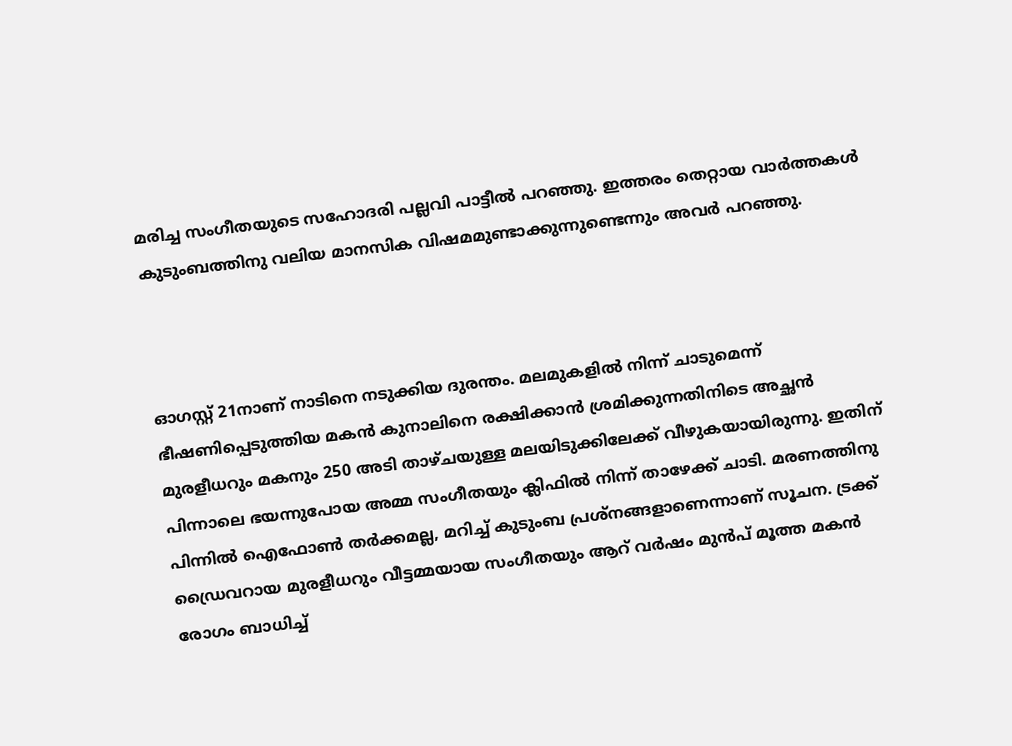മരിച്ച സംഗീതയുടെ സഹോദരി പല്ലവി പാട്ടീൽ പറഞ്ഞു. ഇത്തരം തെറ്റായ വാർത്തകൾ കുടുംബത്തിനു വലിയ മാനസിക വിഷമമുണ്ടാക്കുന്നുണ്ടെന്നും അവർ പറഞ്ഞു.



ഓഗസ്റ്റ് 21നാണ് നാടിനെ നടുക്കിയ ദുരന്തം. മലമുകളിൽ നിന്ന് ചാടുമെന്ന് ഭീഷണിപ്പെടുത്തിയ മകൻ കുനാലിനെ രക്ഷിക്കാൻ ശ്രമിക്കുന്നതിനിടെ അച്ഛൻ മുരളീധറും മകനും 250 അടി താഴ്ചയുള്ള മലയിടുക്കിലേക്ക് വീഴുകയായിരുന്നു. ഇതിന് പിന്നാലെ ഭയന്നുപോയ അമ്മ സംഗീതയും ക്ലിഫിൽ നിന്ന് താഴേക്ക് ചാടി. മരണത്തിനു പിന്നിൽ ഐഫോൺ തർക്കമല്ല, മറിച്ച് കുടുംബ പ്രശ്നങ്ങളാണെന്നാണ് സൂചന. ട്രക്ക് ഡ്രൈവറായ മുരളീധറും വീട്ടമ്മയായ സംഗീതയും ആറ് വർഷം മുൻപ് മൂത്ത മകൻ രോഗം ബാധിച്ച്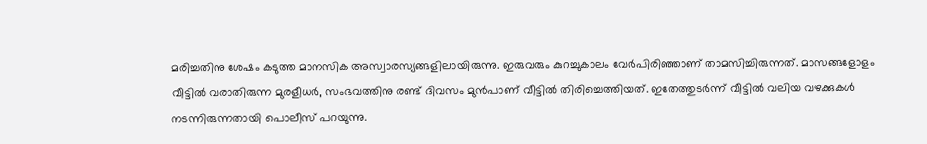മരിച്ചതിനു ശേഷം കടുത്ത മാനസിക അസ്വാരസ്യങ്ങളിലായിരുന്നു. ഇരുവരും കുറച്ചുകാലം വേർപിരിഞ്ഞാണ് താമസിച്ചിരുന്നത്. മാസങ്ങളോളം വീട്ടിൽ വരാതിരുന്ന മുരളീധർ, സംഭവത്തിനു രണ്ട് ദിവസം മുൻപാണ് വീട്ടിൽ തിരിച്ചെത്തിയത്. ഇതേത്തുടർന്ന് വീട്ടിൽ വലിയ വഴക്കുകൾ നടന്നിരുന്നതായി പൊലീസ് പറയുന്നു.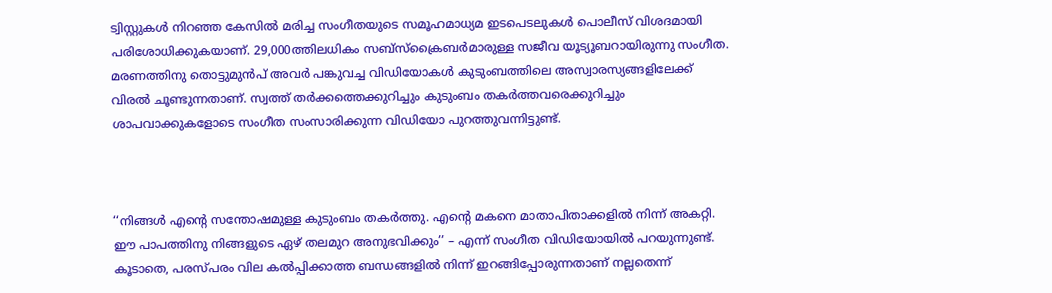ട്വിസ്റ്റുകൾ നിറഞ്ഞ കേസിൽ മരിച്ച സംഗീതയുടെ സമൂഹമാധ്യമ ഇടപെടലുകൾ പൊലീസ് വിശദമായി പരിശോധിക്കുകയാണ്. 29,000ത്തിലധികം സബ്‌സ്‌ക്രൈബർമാരുള്ള സജീവ യൂട്യൂബറായിരുന്നു സംഗീത. മരണത്തിനു തൊട്ടുമുൻപ് അവർ പങ്കുവച്ച വിഡിയോകൾ കുടുംബത്തിലെ അസ്വാരസ്യങ്ങളിലേക്ക് വിരൽ ചൂണ്ടുന്നതാണ്. സ്വത്ത് തർക്കത്തെക്കുറിച്ചും കുടുംബം തകർത്തവരെക്കുറിച്ചും ശാപവാക്കുകളോടെ സംഗീത സംസാരിക്കുന്ന വിഡിയോ പുറത്തുവന്നിട്ടുണ്ട്.



‘‘നിങ്ങൾ എന്റെ സന്തോഷമുള്ള കുടുംബം തകർത്തു. എന്റെ മകനെ മാതാപിതാക്കളിൽ നിന്ന് അകറ്റി. ഈ പാപത്തിനു നിങ്ങളുടെ ഏഴ് തലമുറ അനുഭവിക്കും’’ – എന്ന് സംഗീത വിഡിയോയിൽ പറയുന്നുണ്ട്. കൂടാതെ, പരസ്പരം വില കൽപ്പിക്കാത്ത ബന്ധങ്ങളിൽ നിന്ന് ഇറങ്ങിപ്പോരുന്നതാണ് നല്ലതെന്ന്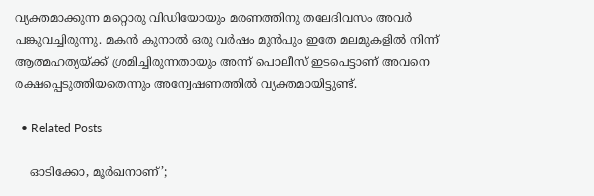വ്യക്തമാക്കുന്ന മറ്റൊരു വിഡിയോയും മരണത്തിനു തലേദിവസം അവർ പങ്കുവച്ചിരുന്നു. മകൻ കുനാൽ ഒരു വർഷം മുൻപും ഇതേ മലമുകളിൽ നിന്ന് ആത്മഹത്യയ്ക്ക് ശ്രമിച്ചിരുന്നതായും അന്ന് പൊലീസ് ഇടപെട്ടാണ് അവനെ രക്ഷപ്പെടുത്തിയതെന്നും അന്വേഷണത്തിൽ വ്യക്തമായിട്ടുണ്ട്.

  • Related Posts

    ഓടിക്കോ, മൂർഖനാണ്’;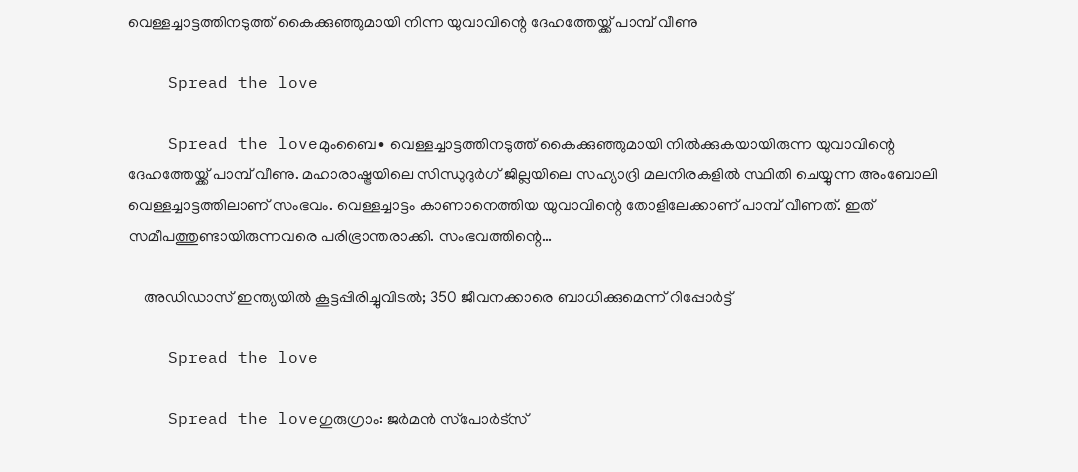വെള്ളച്ചാട്ടത്തിനടുത്ത് കൈക്കുഞ്ഞുമായി നിന്ന യുവാവിന്റെ ദേഹത്തേയ്ക്ക് പാമ്പ് വീണു

    Spread the love

    Spread the loveമുംബൈ∙ വെള്ളച്ചാട്ടത്തിനടുത്ത് കൈക്കുഞ്ഞുമായി നിൽക്കുകയായിരുന്ന യുവാവിന്റെ ദേഹത്തേയ്ക്ക് പാമ്പ് വീണു. മഹാരാഷ്ട്രയിലെ സിന്ധുദുർഗ് ജില്ലയിലെ സഹ്യാദ്രി മലനിരകളിൽ സ്ഥിതി ചെയ്യുന്ന അംബോലി വെള്ളച്ചാട്ടത്തിലാണ് സംഭവം. വെള്ളച്ചാട്ടം കാണാനെത്തിയ യുവാവിന്റെ തോളിലേക്കാണ് പാമ്പ് വീണത്. ഇത് സമീപത്തുണ്ടായിരുന്നവരെ പരിഭ്രാന്തരാക്കി. സംഭവത്തിന്റെ…

    അഡിഡാസ് ഇന്ത്യയില്‍ കൂട്ടപ്പിരിച്ചുവിടല്‍; 350 ജീവനക്കാരെ ബാധിക്കുമെന്ന് റിപ്പോര്‍ട്ട്

    Spread the love

    Spread the loveഗുരുഗ്രാം: ജര്‍മന്‍ സ്‌പോര്‍ട്‌സ്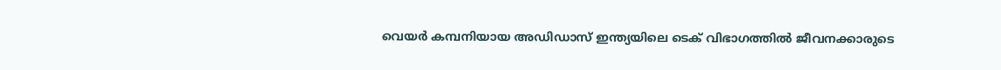വെയര്‍ കമ്പനിയായ അഡിഡാസ് ഇന്ത്യയിലെ ടെക് വിഭാഗത്തില്‍ ജീവനക്കാരുടെ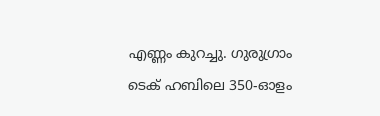എണ്ണം കുറച്ചു. ഗുരുഗ്രാം ടെക് ഹബിലെ 350-ഓളം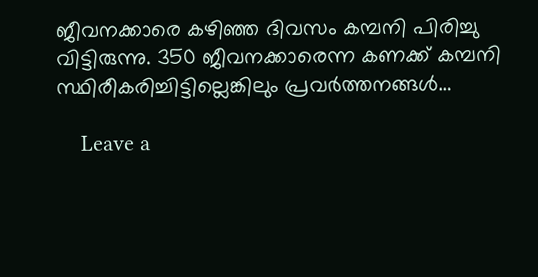ജീവനക്കാരെ കഴിഞ്ഞ ദിവസം കമ്പനി പിരിച്ചു വിട്ടിരുന്നു. 350 ജീവനക്കാരെന്ന കണക്ക് കമ്പനി സ്ഥിരീകരിച്ചിട്ടില്ലെങ്കിലും പ്രവര്‍ത്തനങ്ങള്‍…

    Leave a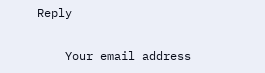Reply

    Your email address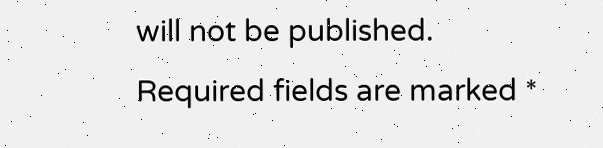will not be published. Required fields are marked *